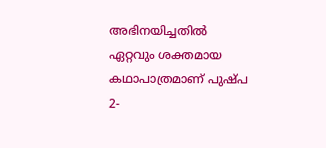അഭിനയിച്ചതിൽ ഏറ്റവും ശക്തമായ കഥാപാത്രമാണ് പുഷ്പ 2-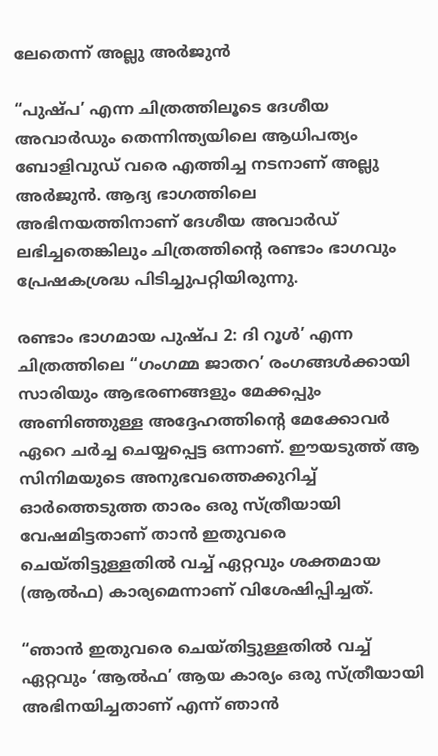ലേതെന്ന് അല്ലു അർജുൻ

“പുഷ്പ’ എന്ന ചിത്രത്തിലൂടെ ദേശീയ അവാർഡും തെന്നിന്ത്യയിലെ ആധിപത്യം ബോളിവുഡ് വരെ എത്തിച്ച നടനാണ് അല്ലു അർജുൻ. ആദ്യ ഭാഗത്തിലെ അഭിനയത്തിനാണ് ദേശീയ അവാർഡ് ലഭിച്ചതെങ്കിലും ചിത്രത്തിന്‍റെ രണ്ടാം ഭാഗവും പ്രേഷകശ്രദ്ധ പിടിച്ചുപറ്റിയിരുന്നു.

രണ്ടാം ഭാഗമായ പുഷ്പ 2: ദി റൂൾ’ എന്ന ചിത്രത്തിലെ “ഗംഗമ്മ ജാതറ’ രംഗങ്ങൾക്കായി സാരിയും ആഭരണങ്ങളും മേക്കപ്പും അണിഞ്ഞുള്ള അദ്ദേഹത്തിന്‍റെ മേക്കോവർ ഏറെ ചർച്ച ചെയ്യപ്പെട്ട ഒന്നാണ്. ഈയടുത്ത് ആ സിനിമയുടെ അനുഭവത്തെക്കുറിച്ച് ഓർത്തെടുത്ത താരം ഒരു സ്ത്രീയായി വേഷമിട്ടതാണ് താൻ ഇതുവരെ ചെയ്തിട്ടുള്ളതിൽ വച്ച് ഏറ്റവും ശക്തമായ (ആൽഫ) കാര്യമെന്നാണ് വിശേഷിപ്പിച്ചത്.

“ഞാൻ ഇതുവരെ ചെയ്തിട്ടുള്ളതിൽ വച്ച് ഏറ്റവും ‘ആൽഫ’ ആയ കാര്യം ഒരു സ്ത്രീയായി അഭിനയിച്ചതാണ് എന്ന് ഞാൻ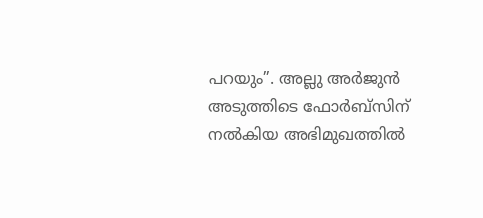പറയും”. അല്ലു അർജുൻ അടുത്തിടെ ഫോർബ്സിന് നൽകിയ അഭിമുഖത്തിൽ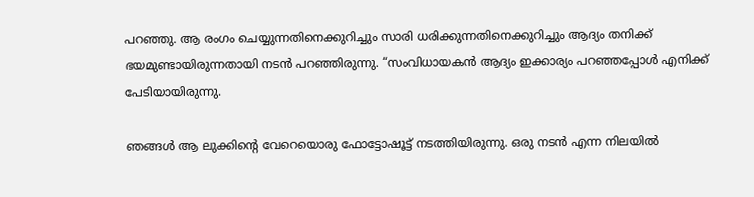പറഞ്ഞു. ആ രംഗം ചെയ്യുന്നതിനെക്കുറിച്ചും സാരി ധരിക്കുന്നതിനെക്കുറിച്ചും ആദ്യം തനിക്ക് ഭയമുണ്ടായിരുന്നതായി നടൻ പറഞ്ഞിരുന്നു. “സംവിധായകൻ ആദ്യം ഇക്കാര്യം പറഞ്ഞപ്പോൾ എനിക്ക് പേടിയായിരുന്നു.

ഞങ്ങൾ ആ ലുക്കിന്‍റെ വേറെയൊരു ഫോട്ടോഷൂട്ട് നടത്തിയിരുന്നു. ഒരു നടൻ എന്ന നിലയിൽ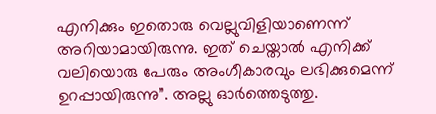എനിക്കും ഇതൊരു വെല്ലുവിളിയാണെന്ന് അറിയാമായിരുന്നു. ഇത് ചെയ്താൽ എനിക്ക് വലിയൊരു പേരും അംഗീകാരവും ലഭിക്കുമെന്ന് ഉറപ്പായിരുന്നു”. അല്ലു ഓർത്തെടുത്തു.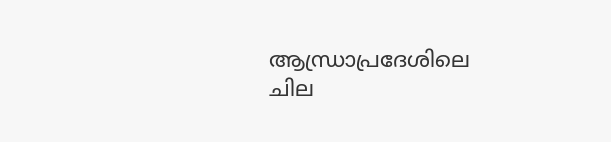ആന്ധ്രാപ്രദേശിലെ ചില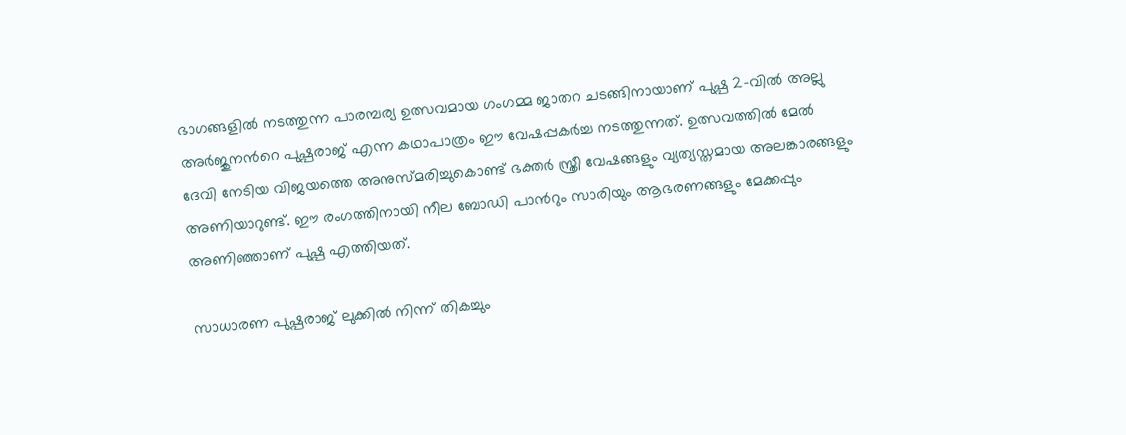ഭാഗങ്ങളിൽ നടത്തുന്ന പാരമ്പര്യ ഉത്സവമായ ഗംഗമ്മ ജാതറ ചടങ്ങിനായാണ് പുഷ്പ 2-വിൽ അല്ലു അർജുനന്‍റെ പുഷ്പരാജ് എന്ന കഥാപാത്രം ഈ വേഷപ്പകർച്ച നടത്തുന്നത്. ഉത്സവത്തിൽ മേൽ ദേവി നേടിയ വിജയത്തെ അനുസ്മരിച്ചുകൊണ്ട് ഭക്തർ സ്ത്രീ വേഷങ്ങളും വ്യത്യസ്തമായ അലങ്കാരങ്ങളും അണിയാറുണ്ട്. ഈ രംഗത്തിനായി നീല ബോഡി പാന്‍റും സാരിയും ആഭരണങ്ങളും മേക്കപ്പും അണിഞ്ഞാണ് പുഷ്പ എത്തിയത്.

സാധാരണ പുഷ്പരാജ് ലുക്കിൽ നിന്ന് തികച്ചും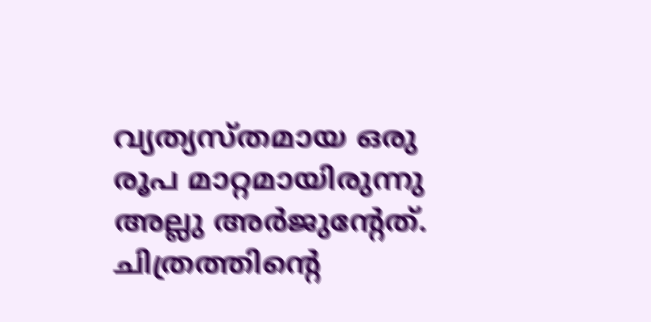വ്യത്യസ്തമായ ഒരു രൂപ മാറ്റമായിരുന്നു അല്ലു അർജുന്‍റേത്. ചിത്രത്തിന്‍റെ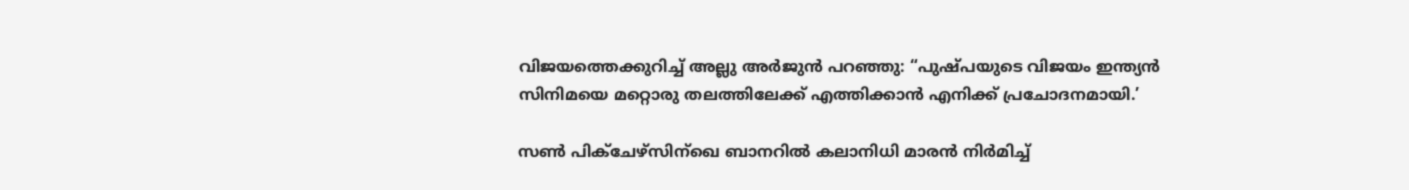വിജയത്തെക്കുറിച്ച് അല്ലു അർജുൻ പറഞ്ഞു: “പുഷ്പയുടെ വിജയം ഇന്ത്യൻ സിനിമയെ മറ്റൊരു തലത്തിലേക്ക് എത്തിക്കാൻ എനിക്ക് പ്രചോദനമായി.’

സൺ പിക്ചേഴ്സിന്‌ഖെ ബാനറിൽ കലാനിധി മാരൻ നിർമിച്ച്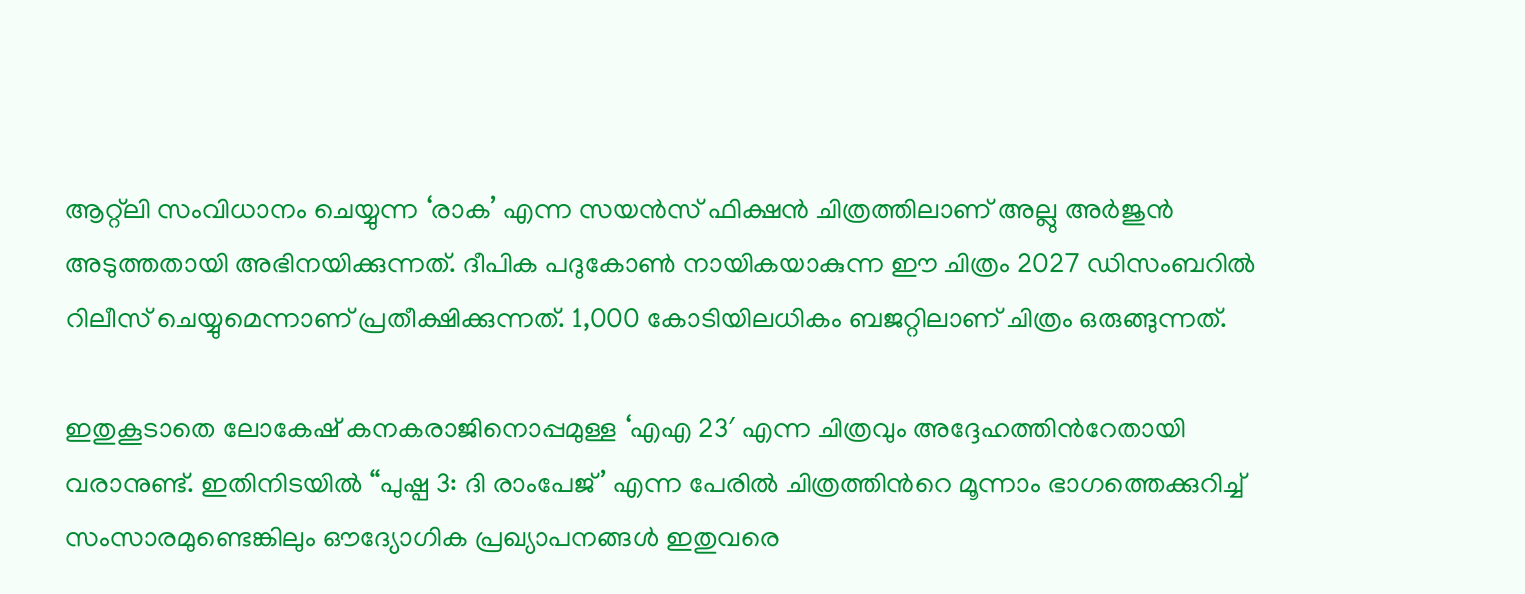ആറ്റ്‌ലി സംവിധാനം ചെയ്യുന്ന ‘രാക’ എന്ന സയൻസ് ഫിക്ഷൻ ചിത്രത്തിലാണ് അല്ലു അർജുൻ അടുത്തതായി അഭിനയിക്കുന്നത്. ദീപിക പദുകോൺ നായികയാകുന്ന ഈ ചിത്രം 2027 ഡിസംബറിൽ റിലീസ് ചെയ്യുമെന്നാണ് പ്രതീക്ഷിക്കുന്നത്. 1,000 കോടിയിലധികം ബജറ്റിലാണ് ചിത്രം ഒരുങ്ങുന്നത്.

ഇതുകൂടാതെ ലോകേഷ് കനകരാജിനൊപ്പമുള്ള ‘എഎ 23′ എന്ന ചിത്രവും അദ്ദേഹത്തിന്‍റേതായി വരാനുണ്ട്. ഇതിനിടയിൽ “പുഷ്പ 3: ദി രാംപേജ്’ എന്ന പേരിൽ ചിത്രത്തിന്‍റെ മൂന്നാം ഭാഗത്തെക്കുറിച്ച് സംസാരമുണ്ടെങ്കിലും ഔദ്യോഗിക പ്രഖ്യാപനങ്ങൾ ഇതുവരെ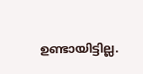ഉണ്ടായിട്ടില്ല.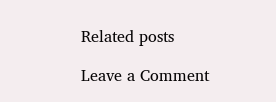Related posts

Leave a Comment